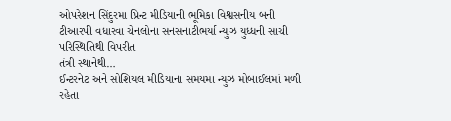ઓપરેશન સિંદુરમા પ્રિન્ટ મીડિયાની ભૂમિકા વિશ્વસનીય બની
ટીઆરપી વધારવા ચેનલોના સનસનાટીભર્યા ન્યુઝ યુધ્ધની સાચી પરિસ્થિતિથી વિપરીત
તંત્રી સ્થાનેથી…
ઈન્ટરનેટ અને સોશિયલ મીડિયાના સમયમા ન્યુઝ મોબાઈલમાં મળી રહેતા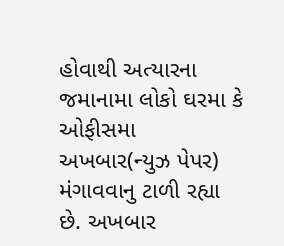હોવાથી અત્યારના જમાનામા લોકો ઘરમા કે ઓફીસમા અખબાર(ન્યુઝ પેપર) મંગાવવાનુ ટાળી રહ્યા છે. અખબાર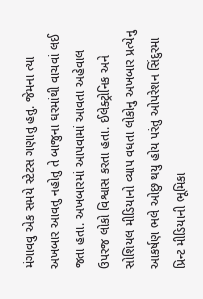મંગાવવુ એક સમયે સ્ટેટસ ગણાતુ હતુ. જેમના ત્યા અખબાર આવતુ નહોતુ તે બાજુના ઘરમાંથી વાચવાં લઈ જતા હતા. અખબારમાં આપવામાં આવતા અહેવાલ ઉપરજ લોકો વિશ્વાસ કરતા હતા. ઈલેક્ટ્રોનિક અને સોશિયલ મીડિયાનો વ્યાપ વધતા લોકોનુ અખબાર પ્રત્યેનુ આકર્ષણ ભલે ઓછુ થયુ હોય પરંતુ ઓપરેશન સિંદુરમા પ્રિન્ટ મીડિયાની ભૂમિકા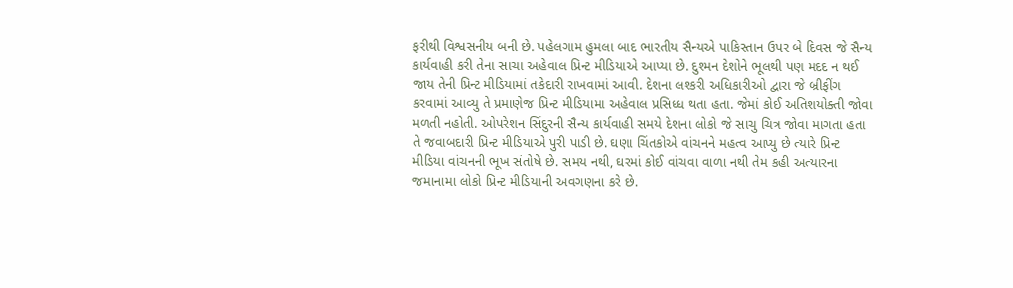ફરીથી વિશ્વસનીય બની છે. પહેલગામ હુમલા બાદ ભારતીય સૈન્યએ પાકિસ્તાન ઉપર બે દિવસ જે સૈન્ય કાર્યવાહી કરી તેના સાચા અહેવાલ પ્રિન્ટ મીડિયાએ આપ્યા છે. દુશ્મન દેશોને ભૂલથી પણ મદદ ન થઈ જાય તેની પ્રિન્ટ મીડિયામાં તકેદારી રાખવામાં આવી. દેશના લશ્કરી અધિકારીઓ દ્વારા જે બ્રીફીંગ કરવામાં આવ્યુ તે પ્રમાણેજ પ્રિન્ટ મીડિયામા અહેવાલ પ્રસિધ્ધ થતા હતા. જેમાં કોઈ અતિશયોક્તી જોવા મળતી નહોતી. ઓપરેશન સિંદુરની સૈન્ય કાર્યવાહી સમયે દેશના લોકો જે સાચુ ચિત્ર જોવા માગતા હતા તે જવાબદારી પ્રિન્ટ મીડિયાએ પુરી પાડી છે. ઘણા ચિંતકોએ વાંચનને મહત્વ આપ્યુ છે ત્યારે પ્રિન્ટ મીડિયા વાંચનની ભૂખ સંતોષે છે. સમય નથી, ઘરમાં કોઈ વાંચવા વાળા નથી તેમ કહી અત્યારના જમાનામા લોકો પ્રિન્ટ મીડિયાની અવગણના કરે છે.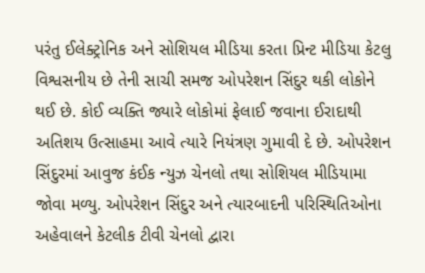પરંતુ ઈલેક્ટ્રોનિક અને સોશિયલ મીડિયા કરતા પ્રિન્ટ મીડિયા કેટલુ વિશ્વસનીય છે તેની સાચી સમજ ઓપરેશન સિંદુર થકી લોકોને થઈ છે. કોઈ વ્યક્તિ જ્યારે લોકોમાં ફેલાઈ જવાના ઈરાદાથી અતિશય ઉત્સાહમા આવે ત્યારે નિયંત્રણ ગુમાવી દે છે. ઓપરેશન સિંદુરમાં આવુજ કંઈક ન્યુઝ ચેનલો તથા સોશિયલ મીડિયામા જોવા મળ્યુ. ઓપરેશન સિંદુર અને ત્યારબાદની પરિસ્થિતિઓના અહેવાલને કેટલીક ટીવી ચેનલો દ્વારા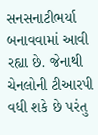સનસનાટીભર્યા બનાવવામાં આવી રહ્યા છે. જેનાથી ચેનલોની ટીઆરપી વધી શકે છે પરંતુ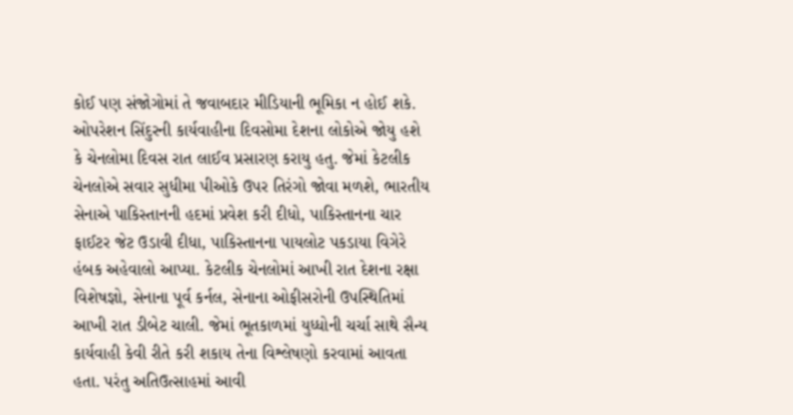કોઈ પણ સંજોગોમાં તે જવાબદાર મીડિયાની ભૂમિકા ન હોઈ શકે. ઓપરેશન સિંદુરની કાર્યવાહીના દિવસોમા દેશના લોકોએ જોયુ હશે કે ચેનલોમા દિવસ રાત લાઈવ પ્રસારણ કરાયુ હતુ. જેમાં કેટલીક ચેનલોએ સવાર સુધીમા પીઓકે ઉપર તિરંગો જોવા મળશે, ભારતીય સેનાએ પાકિસ્તાનની હદમાં પ્રવેશ કરી દીધો, પાકિસ્તાનના ચાર ફાઈટર જેટ ઉડાવી દીધા, પાકિસ્તાનના પાયલોટ પકડાયા વિગેરે હંબક અહેવાલો આપ્યા. કેટલીક ચેનલોમાં આખી રાત દેશના રક્ષા વિશેષજ્ઞો, સેનાના પૂર્વ કર્નલ, સેનાના ઓફીસરોની ઉપસ્થિતિમાં આખી રાત ડીબેટ ચાલી. જેમાં ભૂતકાળમાં યુધ્ધોની ચર્ચા સાથે સૈન્ય કાર્યવાહી કેવી રીતે કરી શકાય તેના વિશ્લેષણો કરવામાં આવતા હતા. પરંતુ અતિઉત્સાહમાં આવી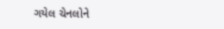ગયેલ ચેનલોને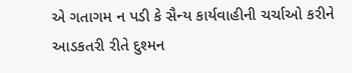એ ગતાગમ ન પડી કે સૈન્ય કાર્યવાહીની ચર્ચાઓ કરીને આડકતરી રીતે દુશ્મન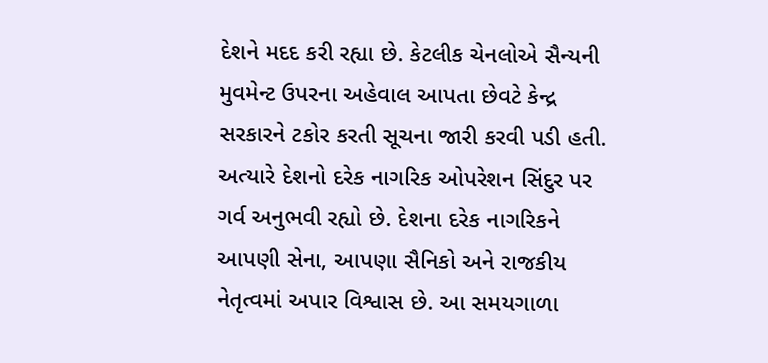દેશને મદદ કરી રહ્યા છે. કેટલીક ચેનલોએ સૈન્યની મુવમેન્ટ ઉપરના અહેવાલ આપતા છેવટે કેન્દ્ર સરકારને ટકોર કરતી સૂચના જારી કરવી પડી હતી. અત્યારે દેશનો દરેક નાગરિક ઓપરેશન સિંદુર પર ગર્વ અનુભવી રહ્યો છે. દેશના દરેક નાગરિકને આપણી સેના, આપણા સૈનિકો અને રાજકીય નેતૃત્વમાં અપાર વિશ્વાસ છે. આ સમયગાળા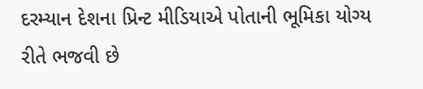દરમ્યાન દેશના પ્રિન્ટ મીડિયાએ પોતાની ભૂમિકા યોગ્ય રીતે ભજવી છે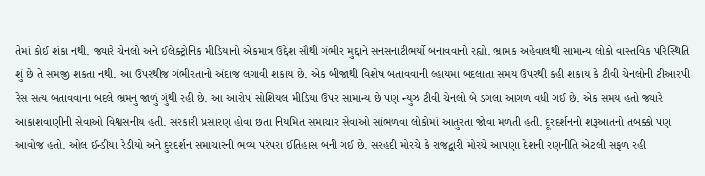તેમાં કોઈ શંકા નથી. જ્યારે ચેનલો અને ઈલેક્ટ્રોનિક મીડિયાનો એકમાત્ર ઉદ્દેશ સૌથી ગંભીર મુદ્દાને સનસનાટીભર્યો બનાવવાનો રહ્યો. ભ્રામક અહેવાલથી સામાન્ય લોકો વાસ્તવિક પરિસ્થિતિ શું છે તે સમજી શકતા નથી. આ ઉપરથીજ ગંભીરતાનો અંદાજ લગાવી શકાય છે. એક બીજાથી વિશેષ બતાવવાની લ્હાયમા બદલાતા સમય ઉપરથી કહી શકાય કે ટીવી ચેનલોની ટીઆરપી રેસ સત્ય બતાવવાના બદલે ભ્રમનુ જાળું ગુંથી રહી છે. આ આરોપ સોશિયલ મીડિયા ઉપર સામાન્ય છે પણ ન્યુઝ ટીવી ચેનલો બે ડગલા આગળ વધી ગઈ છે. એક સમય હતો જ્યારે આકાશવાણીની સેવાઓ વિશ્વસનીય હતી. સરકારી પ્રસારણ હોવા છતા નિયમિત સમાચાર સેવાઓ સાંભળવા લોકોમાં આતુરતા જોવા મળતી હતી. દૂરદર્શનનો શરૂઆતનો તબક્કો પણ આવોજ હતો. ઓલ ઈન્ડીયા રેડીયો અને દુરદર્શન સમાચારની ભવ્ય પરંપરા ઈતિહાસ બની ગઈ છે. સરહદી મોરચે કે રાજદ્વારી મોરચે આપણા દેશની રણનીતિ એટલી સફળ રહી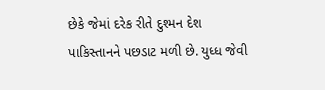છેકે જેમાં દરેક રીતે દુશ્મન દેશ પાકિસ્તાનને પછડાટ મળી છે. યુધ્ધ જેવી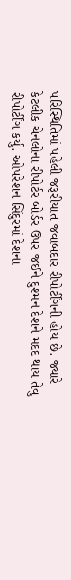પરિસ્થિતિમાં પહેલી જરૂરીયાત જવાબદાર રીપોર્ટીંગની હોય છે. જ્યારે કેટલીક ચેનલોના રીપોર્ટર બોર્ડર ઉપર જઈને દુશ્મન દેશને મદદ થાય તેવુ રીપોર્ટીંગ કર્યુ. ઓપરેશન સિંદુરમાં દેશના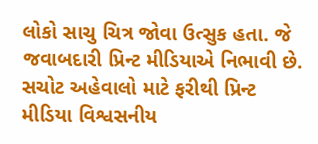લોકો સાચુ ચિત્ર જોવા ઉત્સુક હતા. જે જવાબદારી પ્રિન્ટ મીડિયાએ નિભાવી છે. સચોટ અહેવાલો માટે ફરીથી પ્રિન્ટ મીડિયા વિશ્વસનીય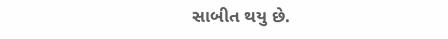સાબીત થયુ છે.